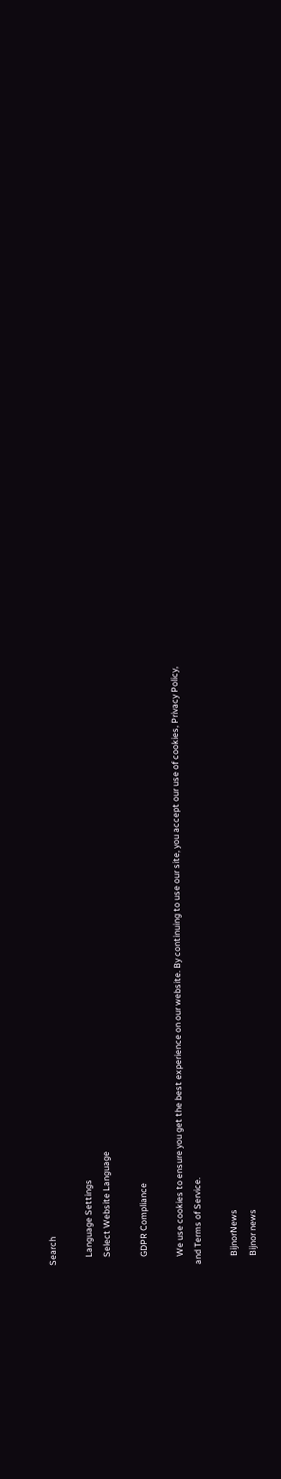Search

    Language Settings
    Select Website Language

    GDPR Compliance

    We use cookies to ensure you get the best experience on our website. By continuing to use our site, you accept our use of cookies, Privacy Policy, and Terms of Service.

    BijnorNews
    Bijnor news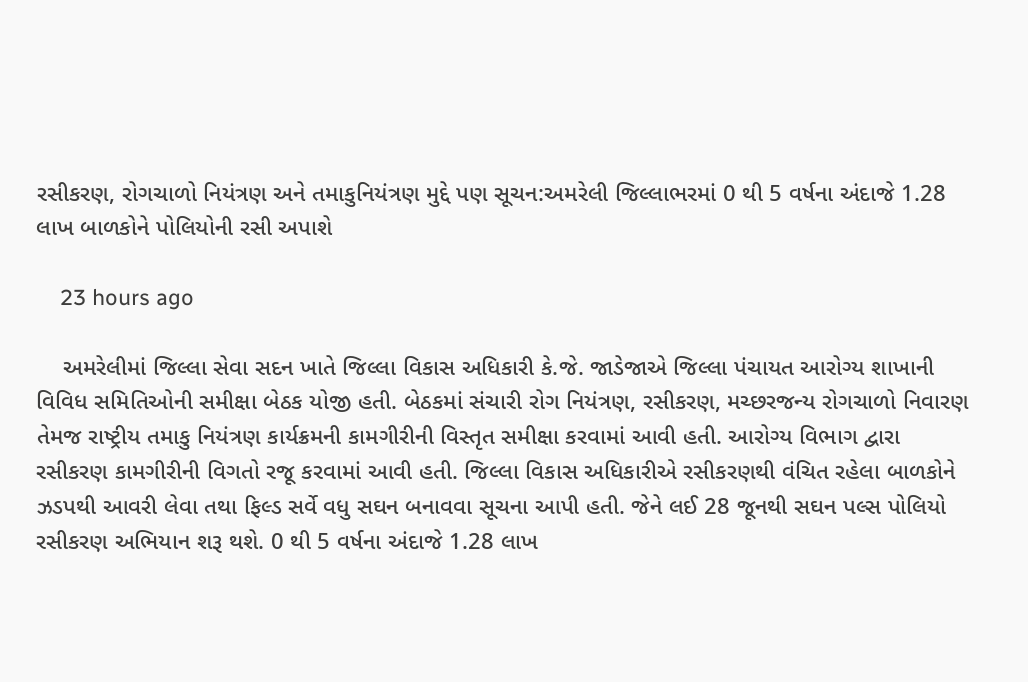રસીકરણ, રોગચાળો નિયંત્રણ અને તમાકુનિયંત્રણ મુદ્દે પણ સૂચન:અમરેલી જિલ્લાભરમાં 0 થી 5 વર્ષના અંદાજે 1.28 લાખ બાળકોને પોલિયોની રસી અપાશે

    23 hours ago

    અમરેલીમાં જિલ્લા સેવા સદન ખાતે જિલ્લા વિકાસ અધિકારી કે.જે. જાડેજાએ જિલ્લા પંચાયત આરોગ્ય શાખાની વિવિધ સમિતિઓની સમીક્ષા બેઠક યોજી હતી. બેઠકમાં સંચારી રોગ નિયંત્રણ, રસીકરણ, મચ્છરજન્ય રોગચાળો નિવારણ તેમજ રાષ્ટ્રીય તમાકુ નિયંત્રણ કાર્યક્રમની કામગીરીની વિસ્તૃત સમીક્ષા કરવામાં આવી હતી. આરોગ્ય વિભાગ દ્વારા રસીકરણ કામગીરીની વિગતો રજૂ કરવામાં આવી હતી. જિલ્લા વિકાસ અધિકારીએ રસીકરણથી વંચિત રહેલા બાળકોને ઝડપથી આવરી લેવા તથા ફિલ્ડ સર્વે વધુ સઘન બનાવવા સૂચના આપી હતી. જેને લઈ 28 જૂનથી સઘન પલ્સ પોલિયો રસીકરણ અભિયાન શરૂ થશે. 0 થી 5 વર્ષના અંદાજે 1.28 લાખ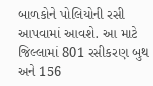બાળકોને પોલિયોની રસી આપવામાં આવશે. આ માટે જિલ્લામાં 801 રસીકરણ બુથ અને 156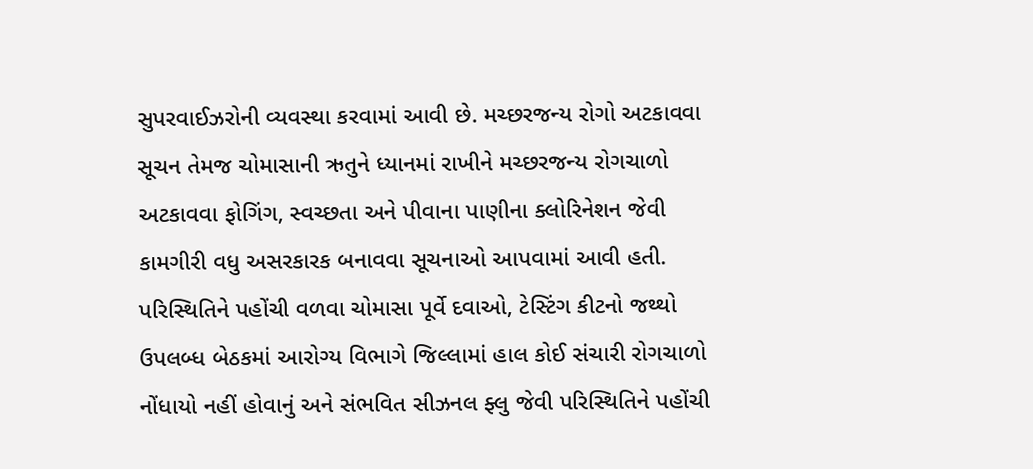સુપરવાઈઝરોની વ્યવસ્થા કરવામાં આવી છે. મચ્છરજન્ય રોગો અટકાવવા સૂચન તેમજ ચોમાસાની ઋતુને ધ્યાનમાં રાખીને મચ્છરજન્ય રોગચાળો અટકાવવા ફોગિંગ, સ્વચ્છતા અને પીવાના પાણીના ક્લોરિનેશન જેવી કામગીરી વધુ અસરકારક બનાવવા સૂચનાઓ આપવામાં આવી હતી. પરિસ્થિતિને પહોંચી વળવા ચોમાસા પૂર્વે દવાઓ, ટેસ્ટિંગ કીટનો જથ્થો ઉપલબ્ધ બેઠકમાં આરોગ્ય વિભાગે જિલ્લામાં હાલ કોઈ સંચારી રોગચાળો નોંધાયો નહીં હોવાનું અને સંભવિત સીઝનલ ફ્લુ જેવી પરિસ્થિતિને પહોંચી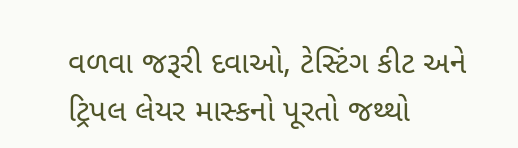વળવા જરૂરી દવાઓ, ટેસ્ટિંગ કીટ અને ટ્રિપલ લેયર માસ્કનો પૂરતો જથ્થો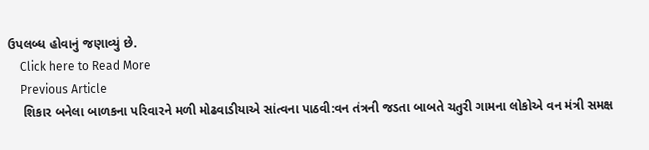ઉપલબ્ધ હોવાનું જણાવ્યું છે.
    Click here to Read More
    Previous Article
    શિકાર બનેલા બાળકના પરિવારને મળી મોઢવાડીયાએ સાંત્વના પાઠવી:વન તંત્રની જડતા બાબતે ચતુરી ગામના લોકોએ વન મંત્રી સમક્ષ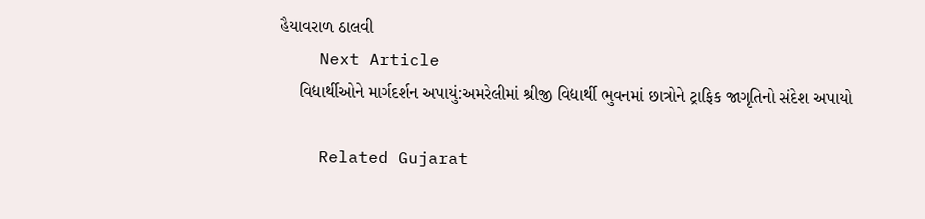હૈયાવરાળ ઠાલવી
    Next Article
    વિદ્યાર્થીઓને માર્ગદર્શન અપાયું:અમરેલીમાં શ્રીજી વિદ્યાર્થી ભુવનમાં છાત્રોને ટ્રાફિક જાગૃતિનો સંદેશ અપાયો

    Related Gujarat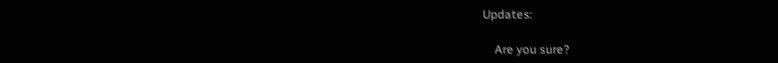Updates:

    Are you sure?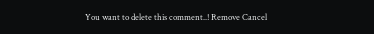You want to delete this comment..! Remove Cancel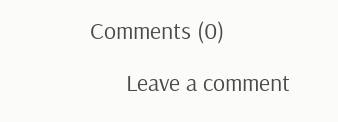Comments (0)

      Leave a comment